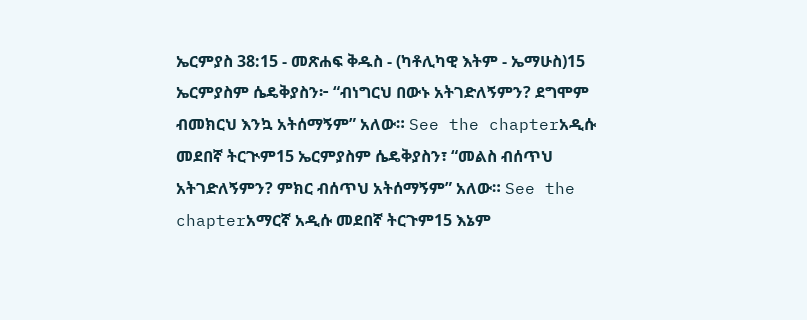ኤርምያስ 38:15 - መጽሐፍ ቅዱስ - (ካቶሊካዊ እትም - ኤማሁስ)15 ኤርምያስም ሴዴቅያስን፦ “ብነግርህ በውኑ አትገድለኝምን? ደግሞም ብመክርህ እንኳ አትሰማኝም” አለው። See the chapterአዲሱ መደበኛ ትርጒም15 ኤርምያስም ሴዴቅያስን፣ “መልስ ብሰጥህ አትገድለኝምን? ምክር ብሰጥህ አትሰማኝም” አለው። See the chapterአማርኛ አዲሱ መደበኛ ትርጉም15 እኔም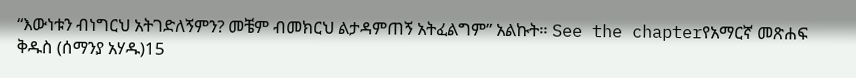“እውነቱን ብነግርህ አትገድለኝምን? መቼም ብመክርህ ልታዳምጠኝ አትፈልግም” አልኩት። See the chapterየአማርኛ መጽሐፍ ቅዱስ (ሰማንያ አሃዱ)15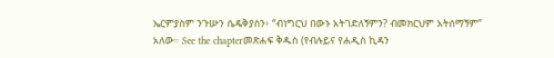ኤርምያስም ንጉሡን ሴዴቅያስን፥ “ብነግርህ በውኑ አትገድለኝምን? ብመክርህም አትሰማኝም” አለው። See the chapterመጽሐፍ ቅዱስ (የብሉይና የሐዲስ ኪዳን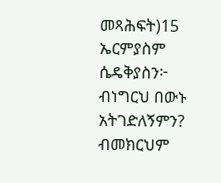መጻሕፍት)15 ኤርምያስም ሴዴቅያስን፦ ብነግርህ በውኑ አትገድለኝምን? ብመክርህም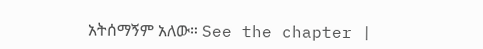አትሰማኝም አለው። See the chapter |